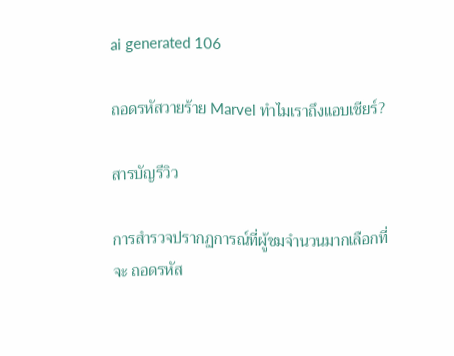ai generated 106

ถอดรหัสวายร้าย Marvel ทำไมเราถึงแอบเชียร์?

สารบัญรีวิว

การสำรวจปรากฏการณ์ที่ผู้ชมจำนวนมากเลือกที่จะ ถอดรหัส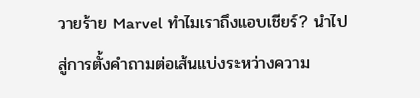วายร้าย Marvel ทำไมเราถึงแอบเชียร์? นำไปสู่การตั้งคำถามต่อเส้นแบ่งระหว่างความ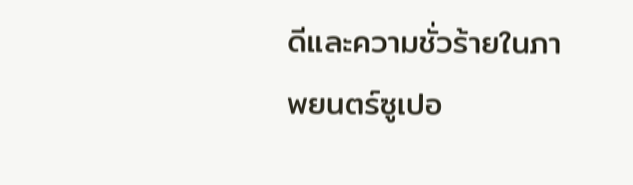ดีและความชั่วร้ายในภาพยนตร์ซูเปอ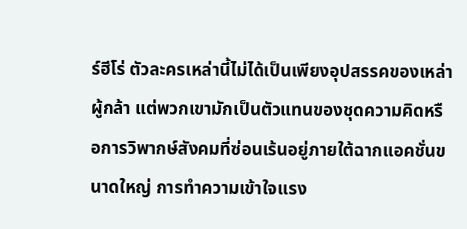ร์ฮีโร่ ตัวละครเหล่านี้ไม่ได้เป็นเพียงอุปสรรคของเหล่าผู้กล้า แต่พวกเขามักเป็นตัวแทนของชุดความคิดหรือการวิพากษ์สังคมที่ซ่อนเร้นอยู่ภายใต้ฉากแอคชั่นขนาดใหญ่ การทำความเข้าใจแรง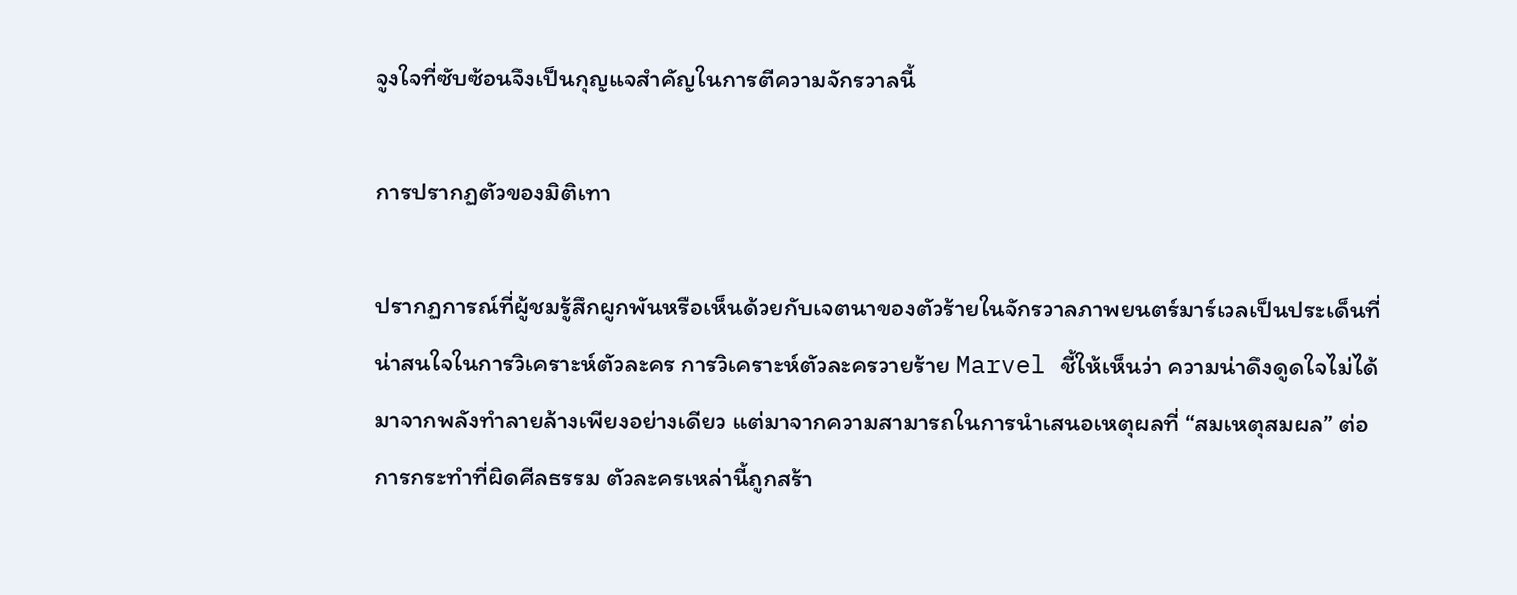จูงใจที่ซับซ้อนจึงเป็นกุญแจสำคัญในการตีความจักรวาลนี้

การปรากฏตัวของมิติเทา

ปรากฏการณ์ที่ผู้ชมรู้สึกผูกพันหรือเห็นด้วยกับเจตนาของตัวร้ายในจักรวาลภาพยนตร์มาร์เวลเป็นประเด็นที่น่าสนใจในการวิเคราะห์ตัวละคร การวิเคราะห์ตัวละครวายร้าย Marvel ชี้ให้เห็นว่า ความน่าดึงดูดใจไม่ได้มาจากพลังทำลายล้างเพียงอย่างเดียว แต่มาจากความสามารถในการนำเสนอเหตุผลที่ “สมเหตุสมผล” ต่อการกระทำที่ผิดศีลธรรม ตัวละครเหล่านี้ถูกสร้า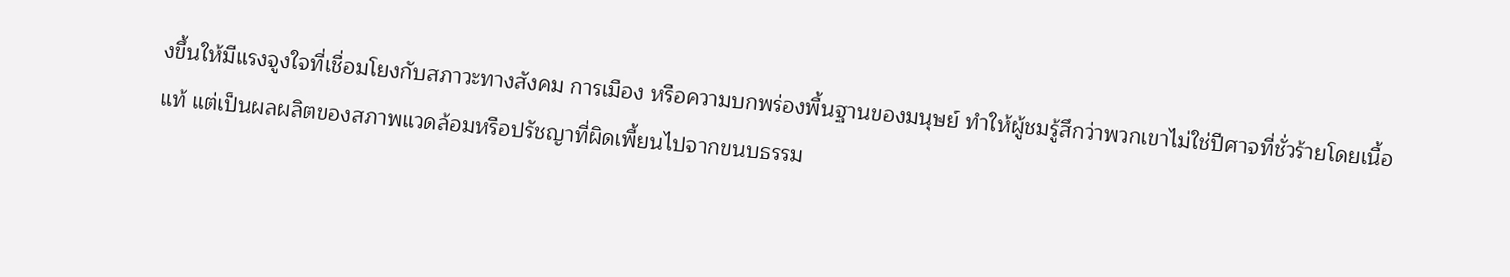งขึ้นให้มีแรงจูงใจที่เชื่อมโยงกับสภาวะทางสังคม การเมือง หรือความบกพร่องพื้นฐานของมนุษย์ ทำให้ผู้ชมรู้สึกว่าพวกเขาไม่ใช่ปีศาจที่ชั่วร้ายโดยเนื้อแท้ แต่เป็นผลผลิตของสภาพแวดล้อมหรือปรัชญาที่ผิดเพี้ยนไปจากขนบธรรม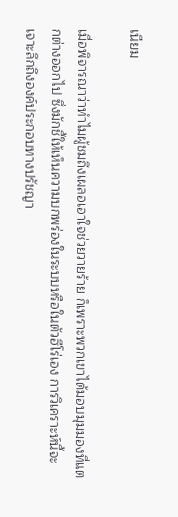เนียม

เมื่อพิจารณาว่าทำไมผู้ชมถึงเผลอเอาใจช่วยวายร้าย ก็เพราะพวกเขาได้มอบมุมมองที่แตกต่างออกไป ซึ่งมักชี้ให้เห็นความบกพร่องในระบบหรือในตัวฮีโร่เอง การวิเคราะห์นี้จะเจาะลึกถึงองค์ประกอบทางปรัชญา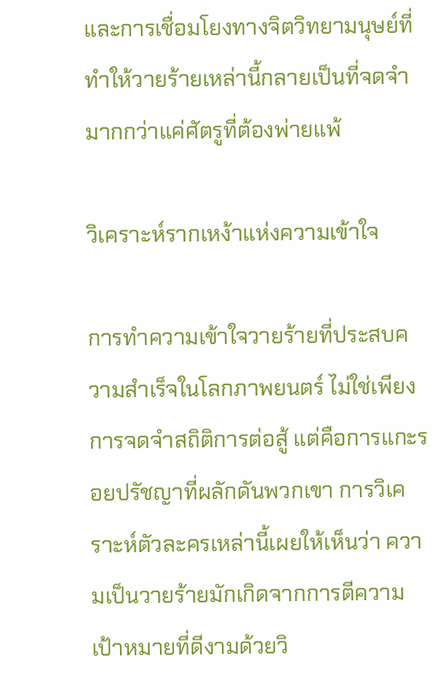และการเชื่อมโยงทางจิตวิทยามนุษย์ที่ทำให้วายร้ายเหล่านี้กลายเป็นที่จดจำมากกว่าแค่ศัตรูที่ต้องพ่ายแพ้

วิเคราะห์รากเหง้าแห่งความเข้าใจ

การทำความเข้าใจวายร้ายที่ประสบความสำเร็จในโลกภาพยนตร์ ไม่ใช่เพียงการจดจำสถิติการต่อสู้ แต่คือการแกะรอยปรัชญาที่ผลักดันพวกเขา การวิเคราะห์ตัวละครเหล่านี้เผยให้เห็นว่า ความเป็นวายร้ายมักเกิดจากการตีความเป้าหมายที่ดีงามด้วยวิ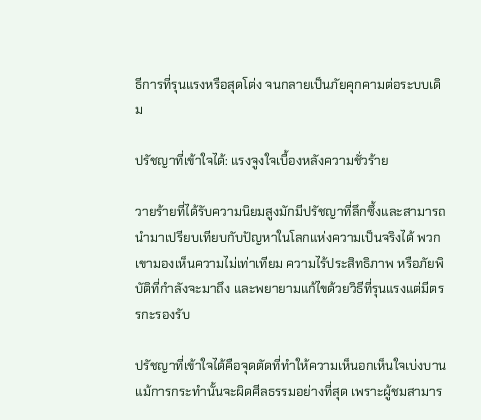ธีการที่รุนแรงหรือสุดโต่ง จนกลายเป็นภัยคุกคามต่อระบบเดิม

ปรัชญาที่เข้าใจได้: แรงจูงใจเบื้องหลังความชั่วร้าย

วายร้ายที่ได้รับความนิยมสูงมักมีปรัชญาที่ลึกซึ้งและสามารถนำมาเปรียบเทียบกับปัญหาในโลกแห่งความเป็นจริงได้ พวกเขามองเห็นความไม่เท่าเทียม ความไร้ประสิทธิภาพ หรือภัยพิบัติที่กำลังจะมาถึง และพยายามแก้ไขด้วยวิธีที่รุนแรงแต่มีตรรกะรองรับ

ปรัชญาที่เข้าใจได้คือจุดตัดที่ทำให้ความเห็นอกเห็นใจเบ่งบาน แม้การกระทำนั้นจะผิดศีลธรรมอย่างที่สุด เพราะผู้ชมสามาร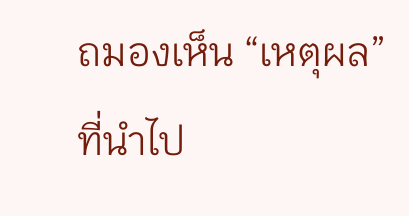ถมองเห็น “เหตุผล” ที่นำไป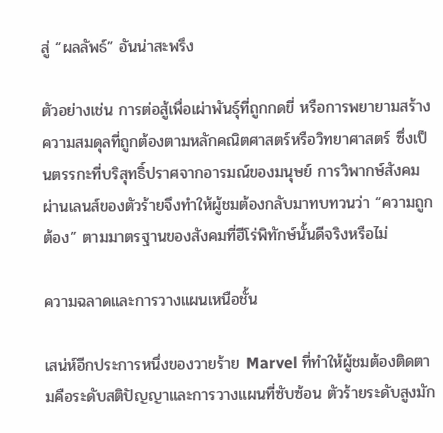สู่ “ผลลัพธ์” อันน่าสะพรึง

ตัวอย่างเช่น การต่อสู้เพื่อเผ่าพันธุ์ที่ถูกกดขี่ หรือการพยายามสร้างความสมดุลที่ถูกต้องตามหลักคณิตศาสตร์หรือวิทยาศาสตร์ ซึ่งเป็นตรรกะที่บริสุทธิ์ปราศจากอารมณ์ของมนุษย์ การวิพากษ์สังคมผ่านเลนส์ของตัวร้ายจึงทำให้ผู้ชมต้องกลับมาทบทวนว่า “ความถูกต้อง” ตามมาตรฐานของสังคมที่ฮีโร่พิทักษ์นั้นดีจริงหรือไม่

ความฉลาดและการวางแผนเหนือชั้น

เสน่ห์อีกประการหนึ่งของวายร้าย Marvel ที่ทำให้ผู้ชมต้องติดตามคือระดับสติปัญญาและการวางแผนที่ซับซ้อน ตัวร้ายระดับสูงมัก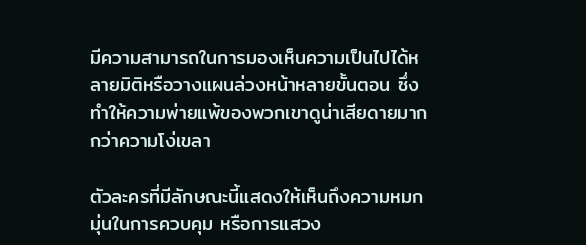มีความสามารถในการมองเห็นความเป็นไปได้หลายมิติหรือวางแผนล่วงหน้าหลายขั้นตอน ซึ่งทำให้ความพ่ายแพ้ของพวกเขาดูน่าเสียดายมากกว่าความโง่เขลา

ตัวละครที่มีลักษณะนี้แสดงให้เห็นถึงความหมกมุ่นในการควบคุม หรือการแสวง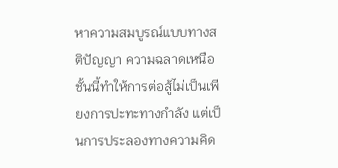หาความสมบูรณ์แบบทางสติปัญญา ความฉลาดเหนือชั้นนี้ทำให้การต่อสู้ไม่เป็นเพียงการปะทะทางกำลัง แต่เป็นการประลองทางความคิด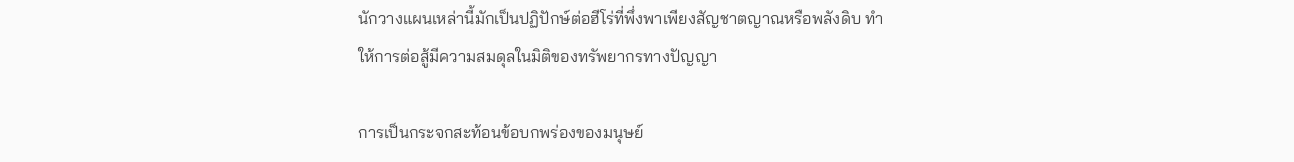นักวางแผนเหล่านี้มักเป็นปฏิปักษ์ต่อฮีโร่ที่พึ่งพาเพียงสัญชาตญาณหรือพลังดิบ ทำให้การต่อสู้มีความสมดุลในมิติของทรัพยากรทางปัญญา

การเป็นกระจกสะท้อนข้อบกพร่องของมนุษย์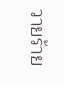วายร้าย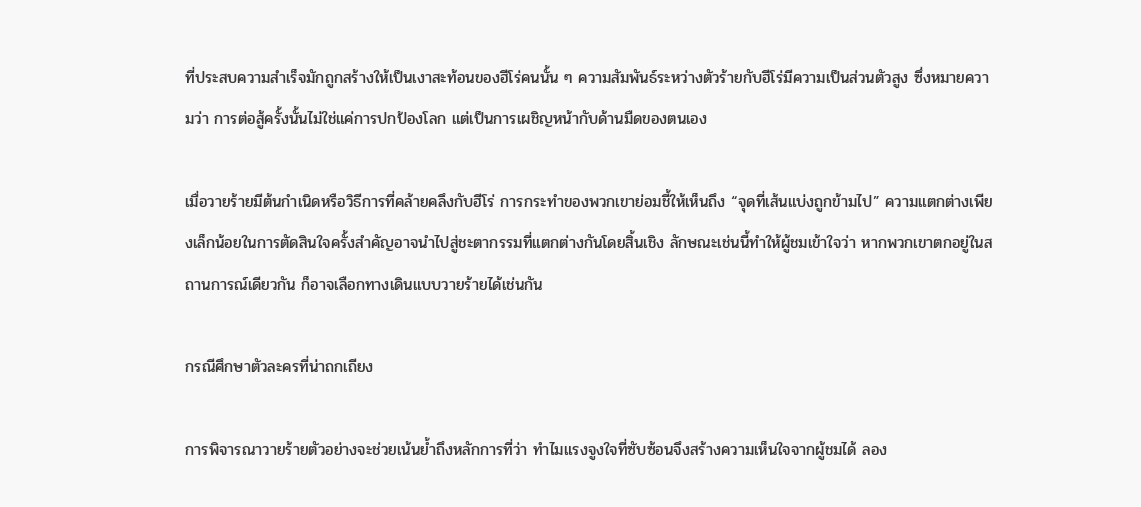ที่ประสบความสำเร็จมักถูกสร้างให้เป็นเงาสะท้อนของฮีโร่คนนั้น ๆ ความสัมพันธ์ระหว่างตัวร้ายกับฮีโร่มีความเป็นส่วนตัวสูง ซึ่งหมายความว่า การต่อสู้ครั้งนั้นไม่ใช่แค่การปกป้องโลก แต่เป็นการเผชิญหน้ากับด้านมืดของตนเอง

เมื่อวายร้ายมีต้นกำเนิดหรือวิธีการที่คล้ายคลึงกับฮีโร่ การกระทำของพวกเขาย่อมชี้ให้เห็นถึง “จุดที่เส้นแบ่งถูกข้ามไป” ความแตกต่างเพียงเล็กน้อยในการตัดสินใจครั้งสำคัญอาจนำไปสู่ชะตากรรมที่แตกต่างกันโดยสิ้นเชิง ลักษณะเช่นนี้ทำให้ผู้ชมเข้าใจว่า หากพวกเขาตกอยู่ในสถานการณ์เดียวกัน ก็อาจเลือกทางเดินแบบวายร้ายได้เช่นกัน

กรณีศึกษาตัวละครที่น่าถกเถียง

การพิจารณาวายร้ายตัวอย่างจะช่วยเน้นย้ำถึงหลักการที่ว่า ทำไมแรงจูงใจที่ซับซ้อนจึงสร้างความเห็นใจจากผู้ชมได้ ลอง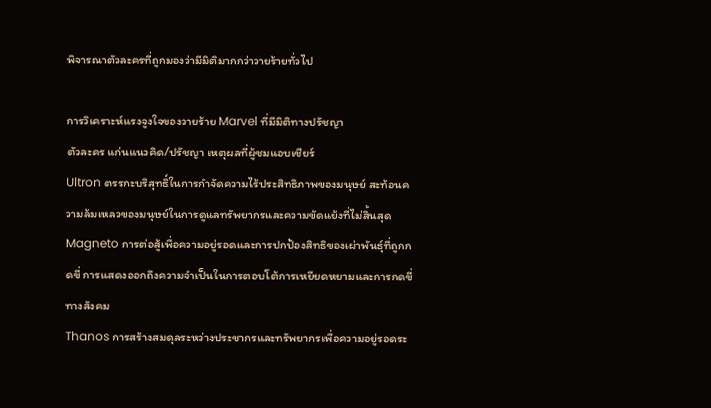พิจารณาตัวละครที่ถูกมองว่ามีมิติมากกว่าวายร้ายทั่วไป

การวิเคราะห์แรงจูงใจของวายร้าย Marvel ที่มีมิติทางปรัชญา
ตัวละคร แก่นแนวคิด/ปรัชญา เหตุผลที่ผู้ชมแอบเชียร์
Ultron ตรรกะบริสุทธิ์ในการกำจัดความไร้ประสิทธิภาพของมนุษย์ สะท้อนความล้มเหลวของมนุษย์ในการดูแลทรัพยากรและความขัดแย้งที่ไม่สิ้นสุด
Magneto การต่อสู้เพื่อความอยู่รอดและการปกป้องสิทธิของเผ่าพันธุ์ที่ถูกกดขี่ การแสดงออกถึงความจำเป็นในการตอบโต้การเหยียดหยามและการกดขี่ทางสังคม
Thanos การสร้างสมดุลระหว่างประชากรและทรัพยากรเพื่อความอยู่รอดระ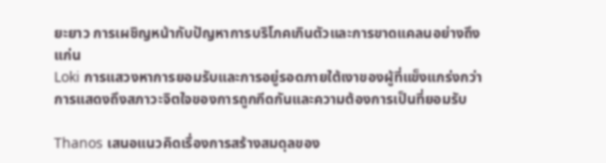ยะยาว การเผชิญหน้ากับปัญหาการบริโภคเกินตัวและการขาดแคลนอย่างถึงแก่น
Loki การแสวงหาการยอมรับและการอยู่รอดภายใต้เงาของผู้ที่แข็งแกร่งกว่า การแสดงถึงสภาวะจิตใจของการถูกกีดกันและความต้องการเป็นที่ยอมรับ

Thanos เสนอแนวคิดเรื่องการสร้างสมดุลของ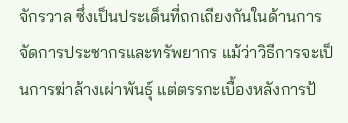จักรวาล ซึ่งเป็นประเด็นที่ถกเถียงกันในด้านการจัดการประชากรและทรัพยากร แม้ว่าวิธีการจะเป็นการฆ่าล้างเผ่าพันธุ์ แต่ตรรกะเบื้องหลังการป้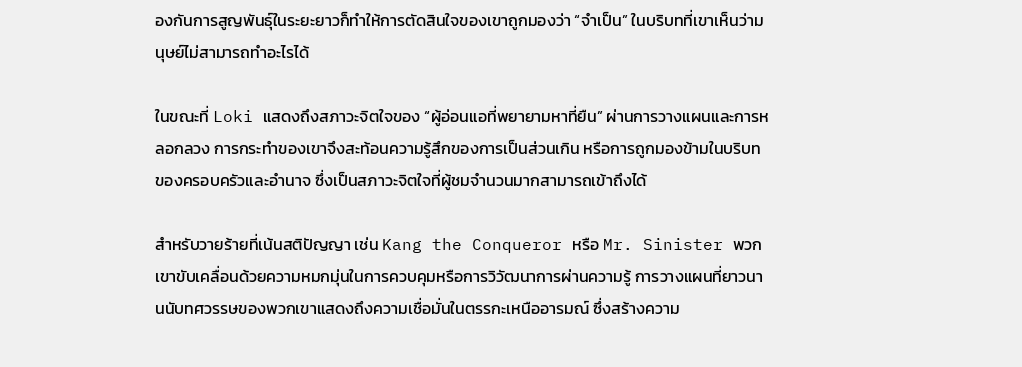องกันการสูญพันธุ์ในระยะยาวก็ทำให้การตัดสินใจของเขาถูกมองว่า “จำเป็น” ในบริบทที่เขาเห็นว่ามนุษย์ไม่สามารถทำอะไรได้

ในขณะที่ Loki แสดงถึงสภาวะจิตใจของ “ผู้อ่อนแอที่พยายามหาที่ยืน” ผ่านการวางแผนและการหลอกลวง การกระทำของเขาจึงสะท้อนความรู้สึกของการเป็นส่วนเกิน หรือการถูกมองข้ามในบริบทของครอบครัวและอำนาจ ซึ่งเป็นสภาวะจิตใจที่ผู้ชมจำนวนมากสามารถเข้าถึงได้

สำหรับวายร้ายที่เน้นสติปัญญา เช่น Kang the Conqueror หรือ Mr. Sinister พวกเขาขับเคลื่อนด้วยความหมกมุ่นในการควบคุมหรือการวิวัฒนาการผ่านความรู้ การวางแผนที่ยาวนานนับทศวรรษของพวกเขาแสดงถึงความเชื่อมั่นในตรรกะเหนืออารมณ์ ซึ่งสร้างความ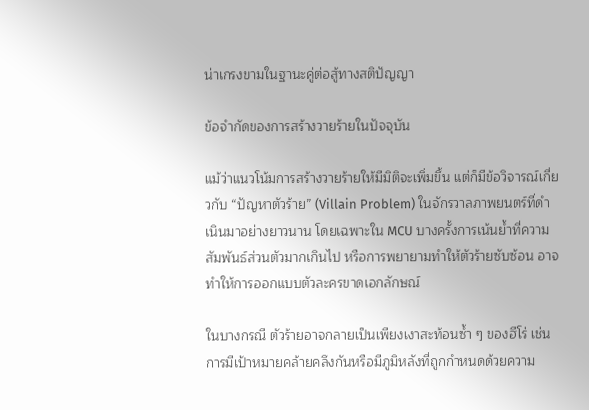น่าเกรงขามในฐานะคู่ต่อสู้ทางสติปัญญา

ข้อจำกัดของการสร้างวายร้ายในปัจจุบัน

แม้ว่าแนวโน้มการสร้างวายร้ายให้มีมิติจะเพิ่มขึ้น แต่ก็มีข้อวิจารณ์เกี่ยวกับ “ปัญหาตัวร้าย” (Villain Problem) ในจักรวาลภาพยนตร์ที่ดำเนินมาอย่างยาวนาน โดยเฉพาะใน MCU บางครั้งการเน้นย้ำที่ความสัมพันธ์ส่วนตัวมากเกินไป หรือการพยายามทำให้ตัวร้ายซับซ้อน อาจทำให้การออกแบบตัวละครขาดเอกลักษณ์

ในบางกรณี ตัวร้ายอาจกลายเป็นเพียงเงาสะท้อนซ้ำ ๆ ของฮีโร่ เช่น การมีเป้าหมายคล้ายคลึงกันหรือมีภูมิหลังที่ถูกกำหนดด้วยความ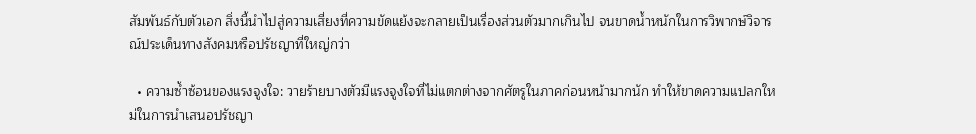สัมพันธ์กับตัวเอก สิ่งนี้นำไปสู่ความเสี่ยงที่ความขัดแย้งจะกลายเป็นเรื่องส่วนตัวมากเกินไป จนขาดน้ำหนักในการวิพากษ์วิจารณ์ประเด็นทางสังคมหรือปรัชญาที่ใหญ่กว่า

  • ความซ้ำซ้อนของแรงจูงใจ: วายร้ายบางตัวมีแรงจูงใจที่ไม่แตกต่างจากศัตรูในภาคก่อนหน้ามากนัก ทำให้ขาดความแปลกใหม่ในการนำเสนอปรัชญา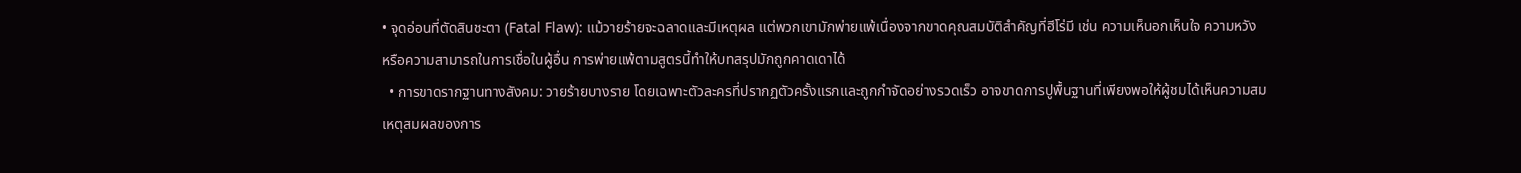• จุดอ่อนที่ตัดสินชะตา (Fatal Flaw): แม้วายร้ายจะฉลาดและมีเหตุผล แต่พวกเขามักพ่ายแพ้เนื่องจากขาดคุณสมบัติสำคัญที่ฮีโร่มี เช่น ความเห็นอกเห็นใจ ความหวัง หรือความสามารถในการเชื่อในผู้อื่น การพ่ายแพ้ตามสูตรนี้ทำให้บทสรุปมักถูกคาดเดาได้
  • การขาดรากฐานทางสังคม: วายร้ายบางราย โดยเฉพาะตัวละครที่ปรากฏตัวครั้งแรกและถูกกำจัดอย่างรวดเร็ว อาจขาดการปูพื้นฐานที่เพียงพอให้ผู้ชมได้เห็นความสมเหตุสมผลของการ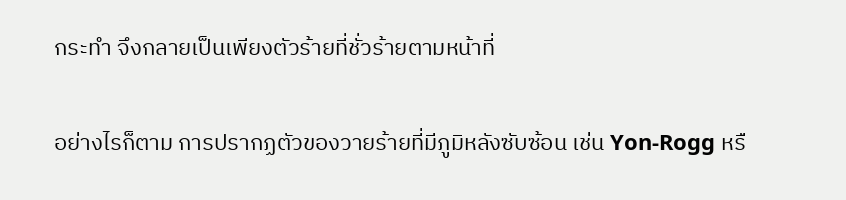กระทำ จึงกลายเป็นเพียงตัวร้ายที่ชั่วร้ายตามหน้าที่

อย่างไรก็ตาม การปรากฏตัวของวายร้ายที่มีภูมิหลังซับซ้อน เช่น Yon-Rogg หรื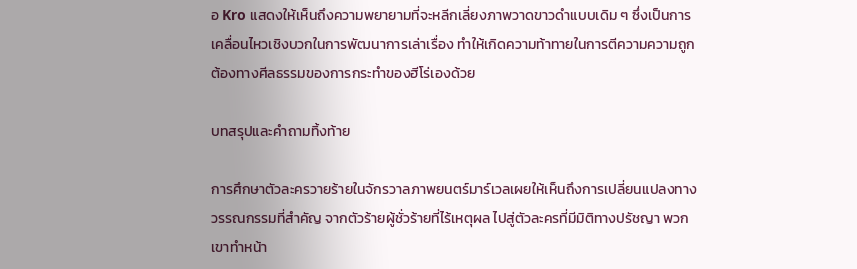อ Kro แสดงให้เห็นถึงความพยายามที่จะหลีกเลี่ยงภาพวาดขาวดำแบบเดิม ๆ ซึ่งเป็นการเคลื่อนไหวเชิงบวกในการพัฒนาการเล่าเรื่อง ทำให้เกิดความท้าทายในการตีความความถูกต้องทางศีลธรรมของการกระทำของฮีโร่เองด้วย

บทสรุปและคำถามทิ้งท้าย

การศึกษาตัวละครวายร้ายในจักรวาลภาพยนตร์มาร์เวลเผยให้เห็นถึงการเปลี่ยนแปลงทางวรรณกรรมที่สำคัญ จากตัวร้ายผู้ชั่วร้ายที่ไร้เหตุผล ไปสู่ตัวละครที่มีมิติทางปรัชญา พวกเขาทำหน้า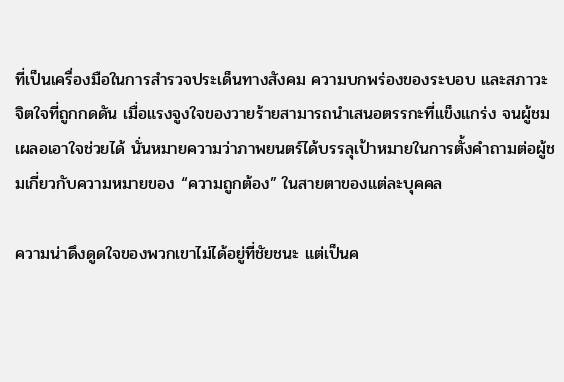ที่เป็นเครื่องมือในการสำรวจประเด็นทางสังคม ความบกพร่องของระบอบ และสภาวะจิตใจที่ถูกกดดัน เมื่อแรงจูงใจของวายร้ายสามารถนำเสนอตรรกะที่แข็งแกร่ง จนผู้ชมเผลอเอาใจช่วยได้ นั่นหมายความว่าภาพยนตร์ได้บรรลุเป้าหมายในการตั้งคำถามต่อผู้ชมเกี่ยวกับความหมายของ “ความถูกต้อง” ในสายตาของแต่ละบุคคล

ความน่าดึงดูดใจของพวกเขาไม่ได้อยู่ที่ชัยชนะ แต่เป็นค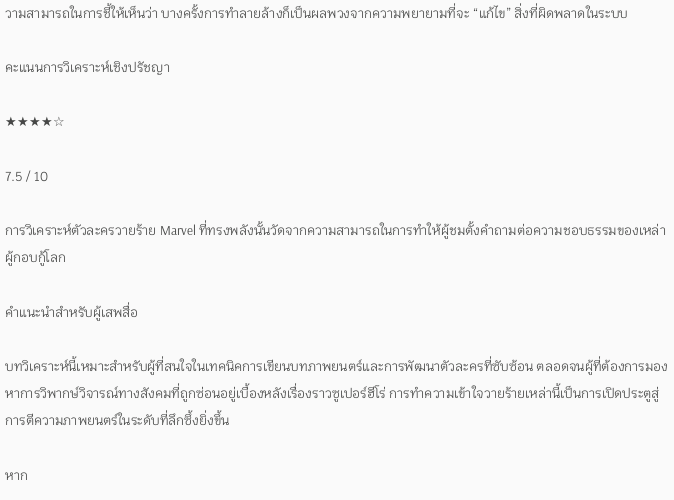วามสามารถในการชี้ให้เห็นว่า บางครั้งการทำลายล้างก็เป็นผลพวงจากความพยายามที่จะ “แก้ไข” สิ่งที่ผิดพลาดในระบบ

คะแนนการวิเคราะห์เชิงปรัชญา

★★★★☆

7.5 / 10

การวิเคราะห์ตัวละครวายร้าย Marvel ที่ทรงพลังนั้นวัดจากความสามารถในการทำให้ผู้ชมตั้งคำถามต่อความชอบธรรมของเหล่าผู้กอบกู้โลก

คำแนะนำสำหรับผู้เสพสื่อ

บทวิเคราะห์นี้เหมาะสำหรับผู้ที่สนใจในเทคนิคการเขียนบทภาพยนตร์และการพัฒนาตัวละครที่ซับซ้อน ตลอดจนผู้ที่ต้องการมองหาการวิพากษ์วิจารณ์ทางสังคมที่ถูกซ่อนอยู่เบื้องหลังเรื่องราวซูเปอร์ฮีโร่ การทำความเข้าใจวายร้ายเหล่านี้เป็นการเปิดประตูสู่การตีความภาพยนตร์ในระดับที่ลึกซึ้งยิ่งขึ้น

หาก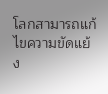โลกสามารถแก้ไขความขัดแย้ง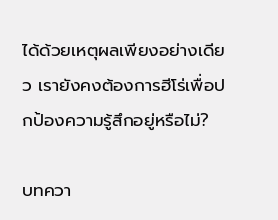ได้ด้วยเหตุผลเพียงอย่างเดียว เรายังคงต้องการฮีโร่เพื่อปกป้องความรู้สึกอยู่หรือไม่?

บทควา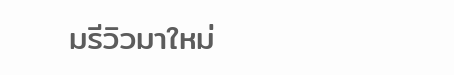มรีวิวมาใหม่